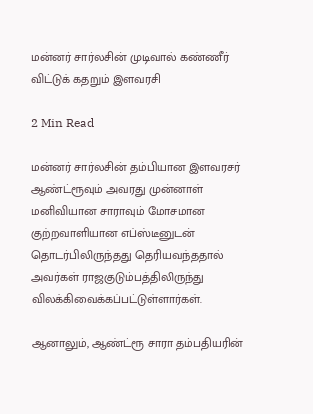மன்னர் சார்லசின் முடிவால் கண்ணீர் விட்டுக் கதறும் இளவரசி

2 Min Read

மன்னர் சார்லசின் தம்பியான இளவரசர் ஆண்ட்ரூவும் அவரது முன்னாள் மனிவியான சாராவும் மோசமான குற்றவாளியான எப்ஸ்டீனுடன் தொடர்பிலிருந்தது தெரியவந்ததால் அவர்கள் ராஜகுடும்பத்திலிருந்து விலக்கிவைக்கப்பட்டுள்ளார்கள்.

ஆனாலும், ஆண்ட்ரூ சாரா தம்பதியரின்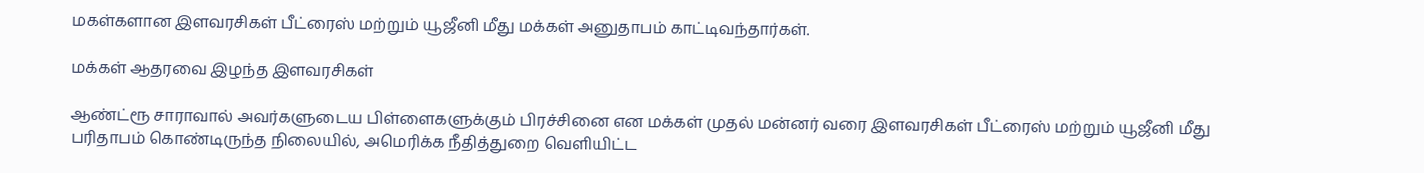மகள்களான இளவரசிகள் பீட்ரைஸ் மற்றும் யூஜீனி மீது மக்கள் அனுதாபம் காட்டிவந்தார்கள்.

மக்கள் ஆதரவை இழந்த இளவரசிகள்

ஆண்ட்ரூ சாராவால் அவர்களுடைய பிள்ளைகளுக்கும் பிரச்சினை என மக்கள் முதல் மன்னர் வரை இளவரசிகள் பீட்ரைஸ் மற்றும் யூஜீனி மீது பரிதாபம் கொண்டிருந்த நிலையில், அமெரிக்க நீதித்துறை வெளியிட்ட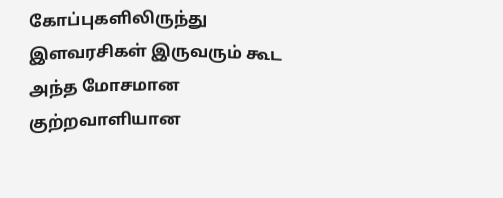கோப்புகளிலிருந்து இளவரசிகள் இருவரும் கூட அந்த மோசமான குற்றவாளியான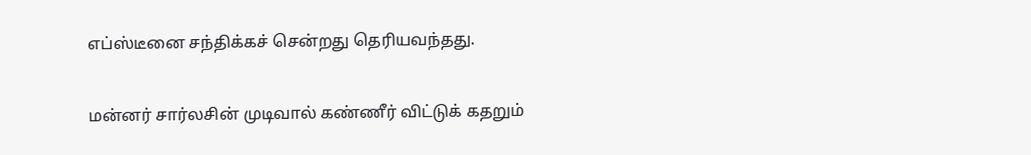எப்ஸ்டீனை சந்திக்கச் சென்றது தெரியவந்தது.

மன்னர் சார்லசின் முடிவால் கண்ணீர் விட்டுக் கதறும்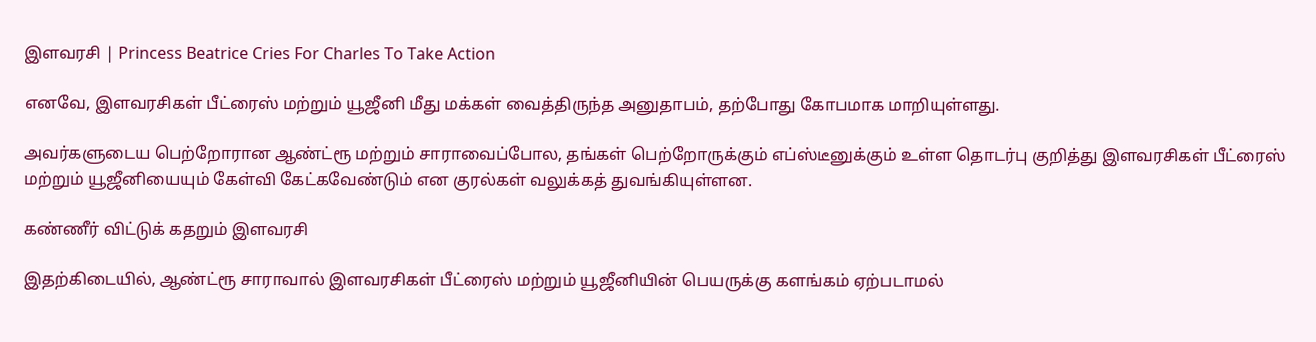இளவரசி | Princess Beatrice Cries For Charles To Take Action

எனவே, இளவரசிகள் பீட்ரைஸ் மற்றும் யூஜீனி மீது மக்கள் வைத்திருந்த அனுதாபம், தற்போது கோபமாக மாறியுள்ளது.

அவர்களுடைய பெற்றோரான ஆண்ட்ரூ மற்றும் சாராவைப்போல, தங்கள் பெற்றோருக்கும் எப்ஸ்டீனுக்கும் உள்ள தொடர்பு குறித்து இளவரசிகள் பீட்ரைஸ் மற்றும் யூஜீனியையும் கேள்வி கேட்கவேண்டும் என குரல்கள் வலுக்கத் துவங்கியுள்ளன.

கண்ணீர் விட்டுக் கதறும் இளவரசி

இதற்கிடையில், ஆண்ட்ரூ சாராவால் இளவரசிகள் பீட்ரைஸ் மற்றும் யூஜீனியின் பெயருக்கு களங்கம் ஏற்படாமல்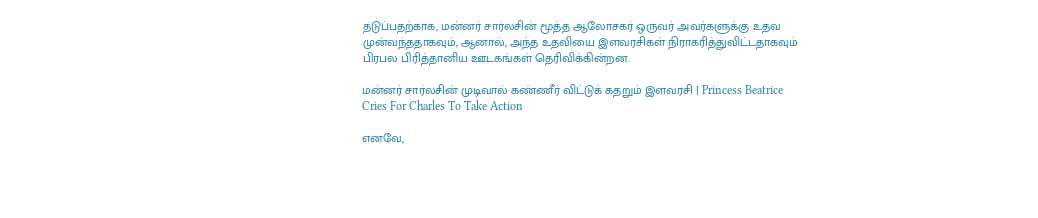தடுப்பதற்காக, மன்னர் சார்லசின் மூத்த ஆலோசகர் ஒருவர் அவர்களுக்கு உதவ முன்வந்ததாகவும், ஆனால், அந்த உதவியை இளவரசிகள் நிராகரித்துவிட்டதாகவும் பிரபல பிரித்தானிய ஊடகங்கள் தெரிவிக்கின்றன.

மன்னர் சார்லசின் முடிவால் கண்ணீர் விட்டுக் கதறும் இளவரசி | Princess Beatrice Cries For Charles To Take Action

எனவே,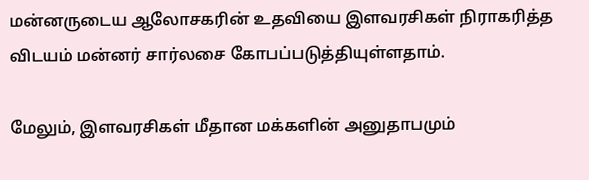மன்னருடைய ஆலோசகரின் உதவியை இளவரசிகள் நிராகரித்த விடயம் மன்னர் சார்லசை கோபப்படுத்தியுள்ளதாம்.

மேலும், இளவரசிகள் மீதான மக்களின் அனுதாபமும்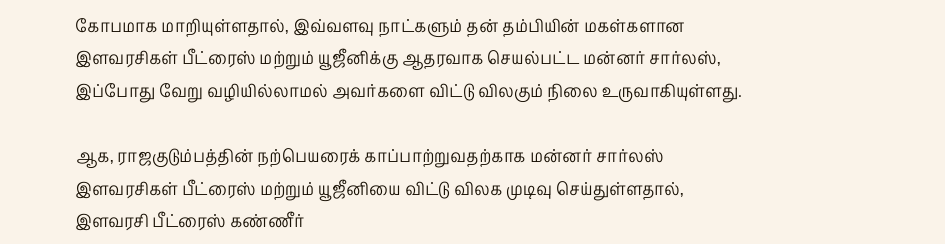கோபமாக மாறியுள்ளதால், இவ்வளவு நாட்களும் தன் தம்பியின் மகள்களான இளவரசிகள் பீட்ரைஸ் மற்றும் யூஜீனிக்கு ஆதரவாக செயல்பட்ட மன்னர் சார்லஸ், இப்போது வேறு வழியில்லாமல் அவர்களை விட்டு விலகும் நிலை உருவாகியுள்ளது.

ஆக, ராஜகுடும்பத்தின் நற்பெயரைக் காப்பாற்றுவதற்காக மன்னர் சார்லஸ் இளவரசிகள் பீட்ரைஸ் மற்றும் யூஜீனியை விட்டு விலக முடிவு செய்துள்ளதால், இளவரசி பீட்ரைஸ் கண்ணீர்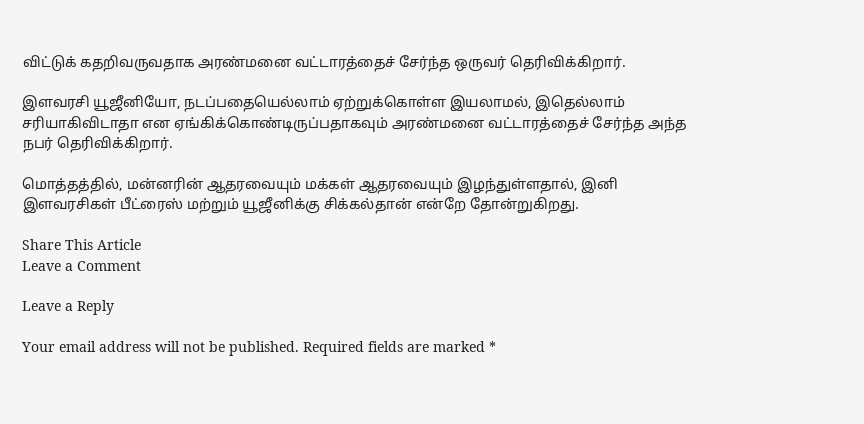விட்டுக் கதறிவருவதாக அரண்மனை வட்டாரத்தைச் சேர்ந்த ஒருவர் தெரிவிக்கிறார்.

இளவரசி யூஜீனியோ, நடப்பதையெல்லாம் ஏற்றுக்கொள்ள இயலாமல், இதெல்லாம் சரியாகிவிடாதா என ஏங்கிக்கொண்டிருப்பதாகவும் அரண்மனை வட்டாரத்தைச் சேர்ந்த அந்த நபர் தெரிவிக்கிறார்.

மொத்தத்தில், மன்னரின் ஆதரவையும் மக்கள் ஆதரவையும் இழந்துள்ளதால், இனி இளவரசிகள் பீட்ரைஸ் மற்றும் யூஜீனிக்கு சிக்கல்தான் என்றே தோன்றுகிறது.

Share This Article
Leave a Comment

Leave a Reply

Your email address will not be published. Required fields are marked *